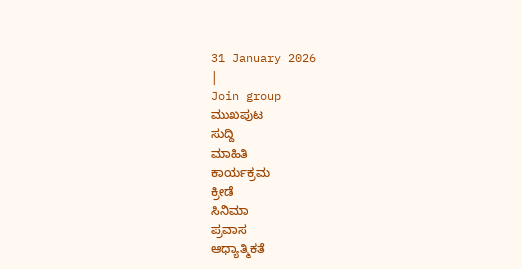31 January 2026
|
Join group
ಮುಖಪುಟ
ಸುದ್ದಿ
ಮಾಹಿತಿ
ಕಾರ್ಯಕ್ರಮ
ಕ್ರೀಡೆ
ಸಿನಿಮಾ
ಪ್ರವಾಸ
ಆಧ್ಯಾತ್ಮಿಕತೆ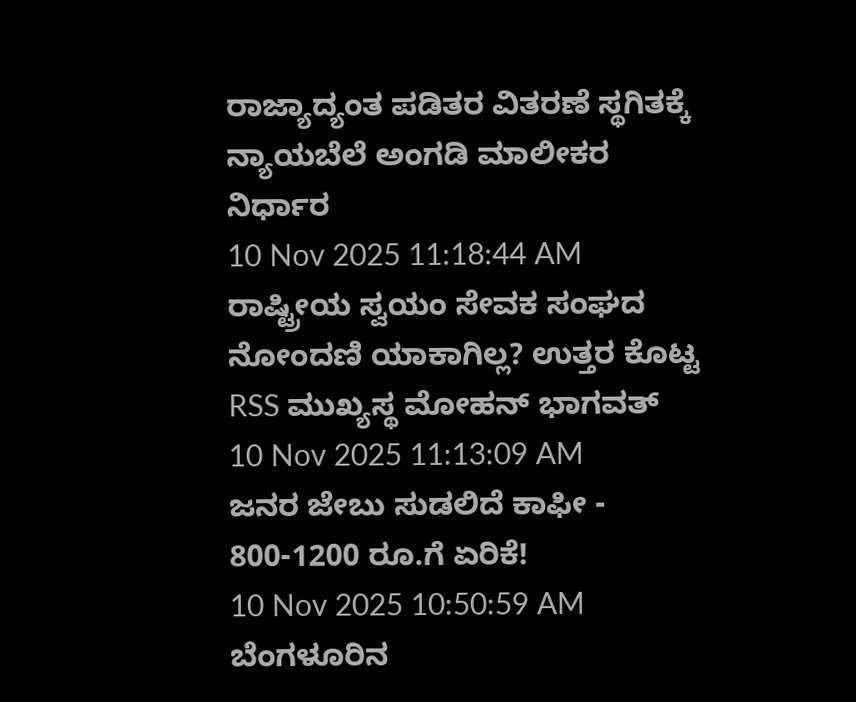ರಾಜ್ಯಾದ್ಯಂತ ಪಡಿತರ ವಿತರಣೆ ಸ್ಥಗಿತಕ್ಕೆ ನ್ಯಾಯಬೆಲೆ ಅಂಗಡಿ ಮಾಲೀಕರ ನಿರ್ಧಾರ
10 Nov 2025 11:18:44 AM
ರಾಷ್ಟ್ರೀಯ ಸ್ವಯಂ ಸೇವಕ ಸಂಘದ ನೋಂದಣಿ ಯಾಕಾಗಿಲ್ಲ? ಉತ್ತರ ಕೊಟ್ಟ RSS ಮುಖ್ಯಸ್ಥ ಮೋಹನ್ ಭಾಗವತ್
10 Nov 2025 11:13:09 AM
ಜನರ ಜೇಬು ಸುಡಲಿದೆ ಕಾಫೀ - 800-1200 ರೂ.ಗೆ ಏರಿಕೆ!
10 Nov 2025 10:50:59 AM
ಬೆಂಗಳೂರಿನ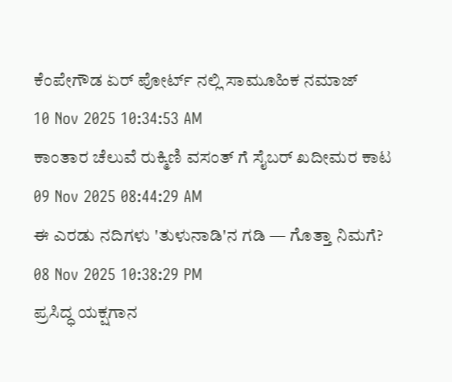ಕೆಂಪೇಗೌಡ ಏರ್ ಪೋರ್ಟ್ ನಲ್ಲಿ ಸಾಮೂಹಿಕ ನಮಾಜ್
10 Nov 2025 10:34:53 AM
ಕಾಂತಾರ ಚೆಲುವೆ ರುಕ್ಮಿಣಿ ವಸಂತ್ ಗೆ ಸೈಬರ್ ಖದೀಮರ ಕಾಟ
09 Nov 2025 08:44:29 AM
ಈ ಎರಡು ನದಿಗಳು 'ತುಳುನಾಡಿ'ನ ಗಡಿ — ಗೊತ್ತಾ ನಿಮಗೆ?
08 Nov 2025 10:38:29 PM
ಪ್ರಸಿದ್ಧ ಯಕ್ಷಗಾನ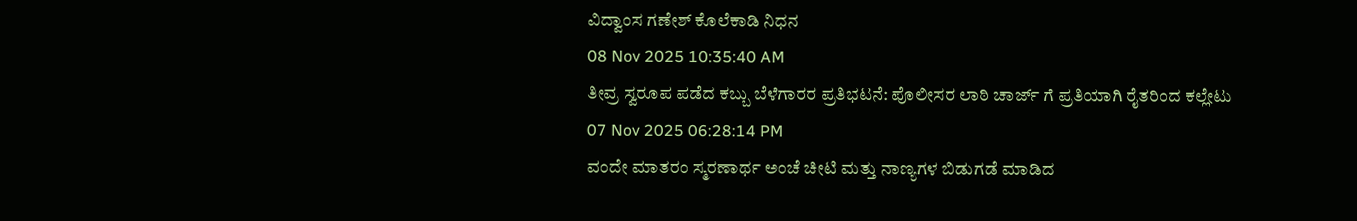ವಿದ್ವಾಂಸ ಗಣೇಶ್ ಕೊಲೆಕಾಡಿ ನಿಧನ
08 Nov 2025 10:35:40 AM
ತೀವ್ರ ಸ್ವರೂಪ ಪಡೆದ ಕಬ್ಬು ಬೆಳೆಗಾರರ ಪ್ರತಿಭಟನೆ: ಪೊಲೀಸರ ಲಾಠಿ ಚಾರ್ಜ್ ಗೆ ಪ್ರತಿಯಾಗಿ ರೈತರಿಂದ ಕಲ್ಲೇಟು
07 Nov 2025 06:28:14 PM
ವಂದೇ ಮಾತರಂ ಸ್ಮರಣಾರ್ಥ ಅಂಚೆ ಚೀಟಿ ಮತ್ತು ನಾಣ್ಯಗಳ ಬಿಡುಗಡೆ ಮಾಡಿದ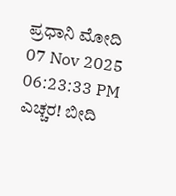ಪ್ರಧಾನಿ ಮೋದಿ
07 Nov 2025 06:23:33 PM
ಎಚ್ಚರ! ಬೀದಿ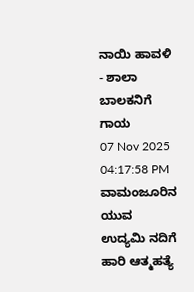ನಾಯಿ ಹಾವಳಿ - ಶಾಲಾ ಬಾಲಕನಿಗೆ ಗಾಯ
07 Nov 2025 04:17:58 PM
ವಾಮಂಜೂರಿನ ಯುವ ಉದ್ಯಮಿ ನದಿಗೆ ಹಾರಿ ಆತ್ಮಹತ್ಯೆ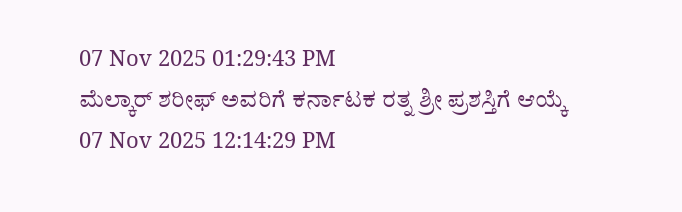07 Nov 2025 01:29:43 PM
ಮೆಲ್ಕಾರ್ ಶರೀಫ್ ಅವರಿಗೆ ಕರ್ನಾಟಕ ರತ್ನ ಶ್ರೀ ಪ್ರಶಸ್ತಿಗೆ ಆಯ್ಕೆ
07 Nov 2025 12:14:29 PM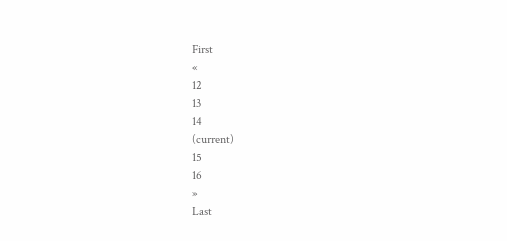First
«
12
13
14
(current)
15
16
»
Last